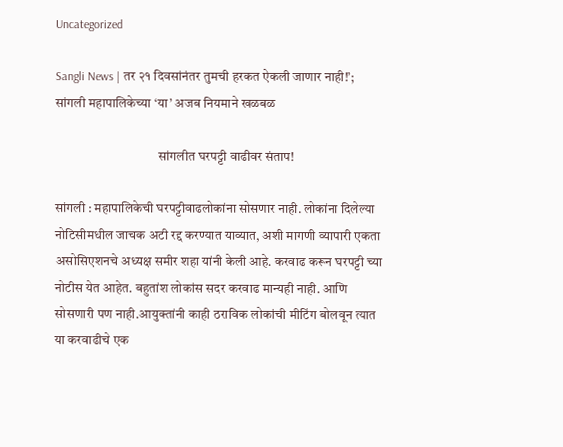Uncategorized

Sangli News | तर २१ दिवसांनंतर तुमची हरकत ऐकली जाणार नाही!’; सांगली महापालिकेच्या ‘या’ अजब नियमाने खळबळ

                                       सांगलीत घरपट्टी वाढीवर संताप!

सांगली : महापालिकेची घरपट्टीवाढलोकांना सोसणार नाही. लोकांना दिलेल्या नोटिसीमधील जाचक अटी रद्द करण्यात याव्यात, अशी मागणी व्यापारी एकता असोसिएशनचे अध्यक्ष समीर शहा यांनी केली आहे. करवाढ करून घरपट्टी च्या नोटीस येत आहेत. बहुतांश लोकांस सदर करवाढ मान्यही नाही. आणि सोसणारी पण नाही.आयुक्तांनी काही ठराविक लोकांची मीटिंग बोलवून त्यात या करवाढीचे एक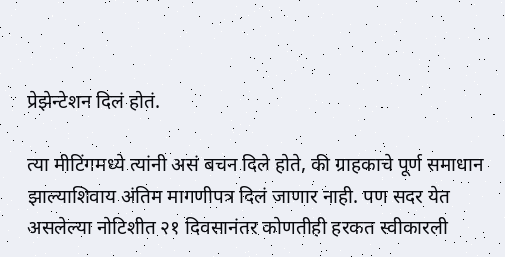प्रेझेन्टेशन दिलं होतं.

त्या मीटिंगमध्ये त्यांनी असं बचन दिले होते, की ग्राहकाचे पूर्ण समाधान झाल्याशिवाय अंतिम मागणीपत्र दिलं जाणार नाही. पण सदर येत असलेल्या नोटिशीत २१ दिवसानंतर कोणतीही हरकत स्वीकारली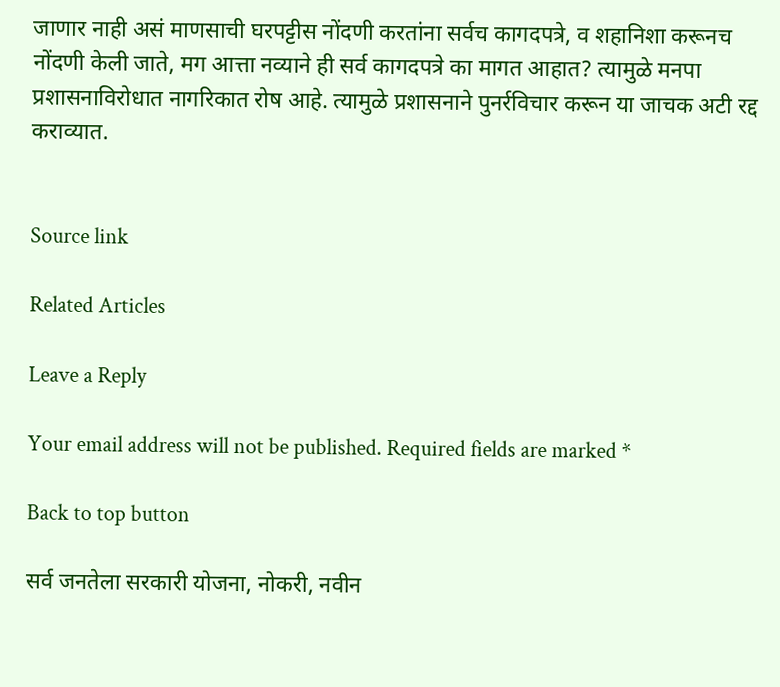जाणार नाही असं माणसाची घरपट्टीस नोंदणी करतांना सर्वच कागदपत्रे, व शहानिशा करूनच नोंदणी केली जाते, मग आत्ता नव्याने ही सर्व कागदपत्रे का मागत आहात? त्यामुळे मनपा प्रशासनाविरोधात नागरिकात रोष आहे. त्यामुळे प्रशासनाने पुनर्रविचार करून या जाचक अटी रद्द कराव्यात.


Source link

Related Articles

Leave a Reply

Your email address will not be published. Required fields are marked *

Back to top button

सर्व जनतेला सरकारी योजना, नोकरी, नवीन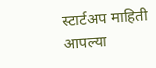स्टार्टअप माहिती आपल्या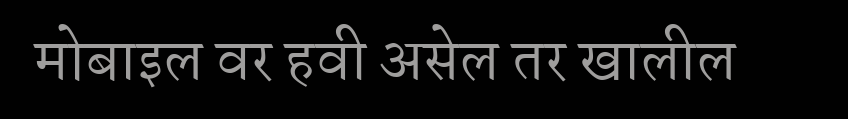मोबाइल वर हवी असेल तर खालील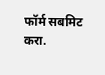फॉर्म सबमिट करा.